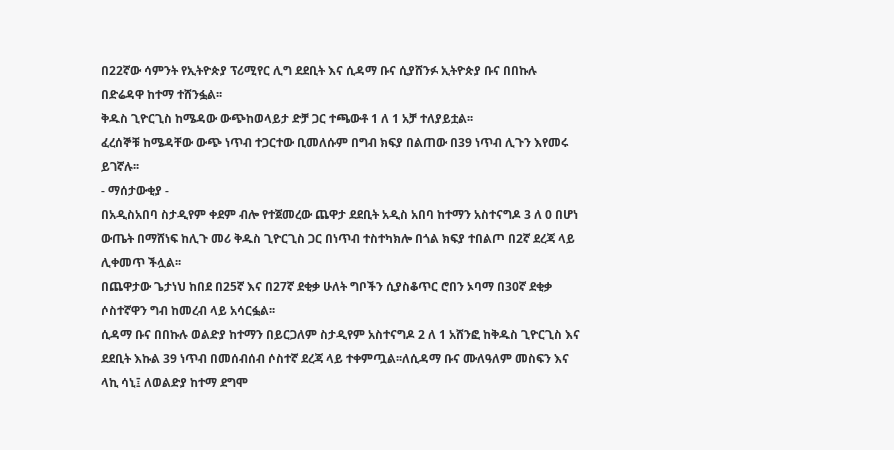በ22ኛው ሳምንት የኢትዮጵያ ፕሪሚየር ሊግ ደደቢት እና ሲዳማ ቡና ሲያሸንፉ ኢትዮጵያ ቡና በበኩሉ በድሬዳዋ ከተማ ተሸንፏል፡፡
ቅዱስ ጊዮርጊስ ከሜዳው ውጭከወላይታ ድቻ ጋር ተጫውቶ 1 ለ 1 አቻ ተለያይቷል፡፡
ፈረሰኞቹ ከሜዳቸው ውጭ ነጥብ ተጋርተው ቢመለሱም በግብ ክፍያ በልጠው በ39 ነጥብ ሊጉን እየመሩ ይገኛሉ፡፡
- ማሰታውቂያ -
በአዲስአበባ ስታዲየም ቀደም ብሎ የተጀመረው ጨዋታ ደደቢት አዲስ አበባ ከተማን አስተናግዶ 3 ለ 0 በሆነ ውጤት በማሸነፍ ከሊጉ መሪ ቅዱስ ጊዮርጊስ ጋር በነጥብ ተስተካክሎ በጎል ክፍያ ተበልጦ በ2ኛ ደረጃ ላይ ሊቀመጥ ችሏል፡፡
በጨዋታው ጌታነህ ከበደ በ25ኛ እና በ27ኛ ደቂቃ ሁለት ግቦችን ሲያስቆጥር ሮበን ኦባማ በ30ኛ ደቂቃ ሶስተኛዋን ግብ ከመረብ ላይ አሳርፏል፡፡
ሲዳማ ቡና በበኩሉ ወልድያ ከተማን በይርጋለም ስታዲየም አስተናግዶ 2 ለ 1 አሸንፎ ከቅዱስ ጊዮርጊስ እና ደደቢት እኩል 39 ነጥብ በመሰብሰብ ሶስተኛ ደረጃ ላይ ተቀምጧል፡፡ለሲዳማ ቡና ሙለዓለም መስፍን እና ላኪ ሳኒ፤ ለወልድያ ከተማ ደግሞ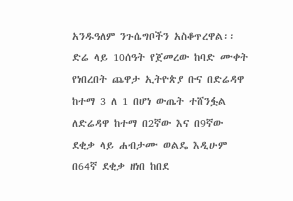አንዱዓለም ንጉሴግቦችን አስቆጥረዋል፡፡
ድሬ ላይ 10ሰዓት የጀመረው ከባድ ሙቀት የነበረበት ጨዋታ ኢትዮጵያ ቡና በድሬዳዋ ከተማ 3 ለ 1 በሆነ ውጤት ተሸንፏል ለድሬዳዋ ከተማ በ2ኛው እና በ9ኛው ደቂቃ ላይ ሐብታሙ ወልዴ እዲሁም በ64ኛ ደቂቃ ዘነበ ከበደ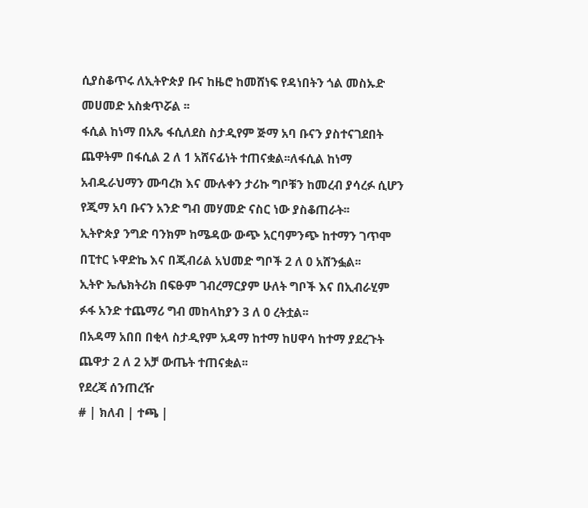ሲያስቆጥሩ ለኢትዮጵያ ቡና ከዜሮ ከመሸነፍ የዳነበትን ጎል መስኡድ መሀመድ አስቋጥሯል ፡፡
ፋሲል ከነማ በአጼ ፋሲለደስ ስታዲየም ጅማ አባ ቡናን ያስተናገደበት ጨዋትም በፋሲል 2 ለ 1 አሸናፊነት ተጠናቋል፡፡ለፋሲል ከነማ አብዱራህማን ሙባረክ እና ሙሉቀን ታሪኩ ግቦቹን ከመረብ ያሳረፉ ሲሆን የጂማ አባ ቡናን አንድ ግብ መሃመድ ናስር ነው ያስቆጠራት፡፡
ኢትዮጵያ ንግድ ባንክም ከሜዳው ውጭ አርባምንጭ ከተማን ገጥሞ በፒተር ኑዋድኬ እና በጂብሪል አህመድ ግቦች 2 ለ 0 አሸንፏል፡፡
ኢትዮ ኤሌክትሪክ በፍፁም ገብረማርያም ሁለት ግቦች እና በኢብራሂም ፉፋ አንድ ተጨማሪ ግብ መከላከያን 3 ለ 0 ረትቷል፡፡
በአዳማ አበበ በቂላ ስታዲየም አዳማ ከተማ ከሀዋሳ ከተማ ያደረጉት ጨዋታ 2 ለ 2 አቻ ውጤት ተጠናቋል፡፡
የደረጃ ሰንጠረዥ
# | ክለብ | ተጫ |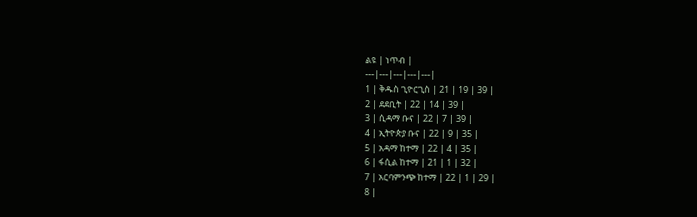ልዩ | ነጥብ |
---|---|---|---|---|
1 | ቅዱስ ጊዮርጊስ | 21 | 19 | 39 |
2 | ደደቢት | 22 | 14 | 39 |
3 | ሲዳማ ቡና | 22 | 7 | 39 |
4 | ኢትዮጵያ ቡና | 22 | 9 | 35 |
5 | አዳማ ከተማ | 22 | 4 | 35 |
6 | ፋሲል ከተማ | 21 | 1 | 32 |
7 | አርባምንጭ ከተማ | 22 | 1 | 29 |
8 |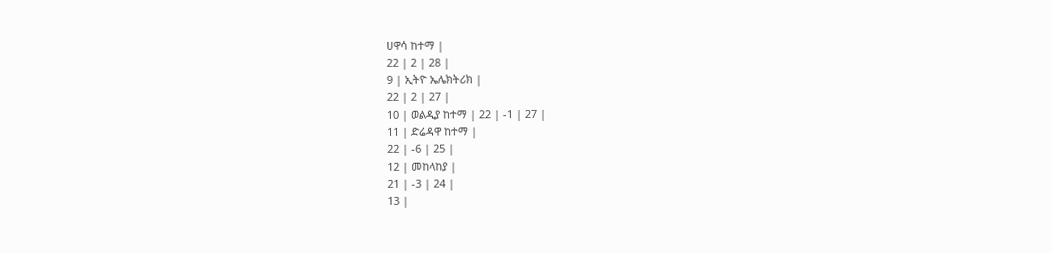ሀዋሳ ከተማ |
22 | 2 | 28 |
9 | ኢትዮ ኤሌክትሪክ |
22 | 2 | 27 |
10 | ወልዲያ ከተማ | 22 | -1 | 27 |
11 | ድሬዳዋ ከተማ |
22 | -6 | 25 |
12 | መከላከያ |
21 | -3 | 24 |
13 |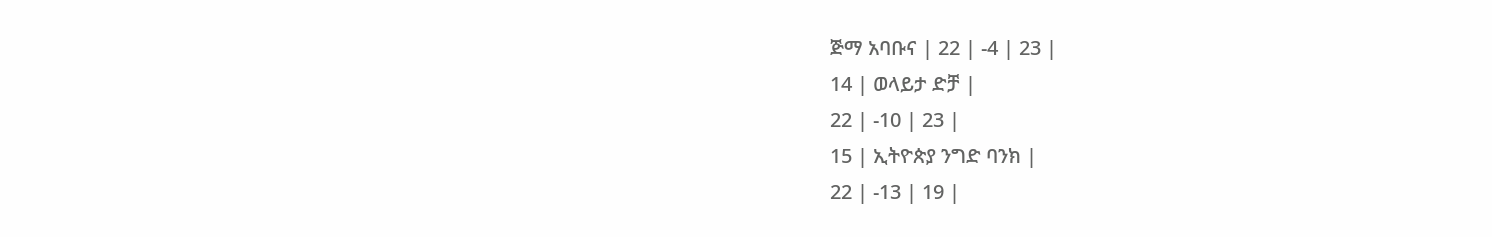ጅማ አባቡና | 22 | -4 | 23 |
14 | ወላይታ ድቻ |
22 | -10 | 23 |
15 | ኢትዮጵያ ንግድ ባንክ |
22 | -13 | 19 |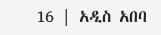16 | አዲስ አበባ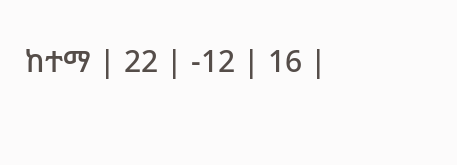ከተማ | 22 | -12 | 16 |